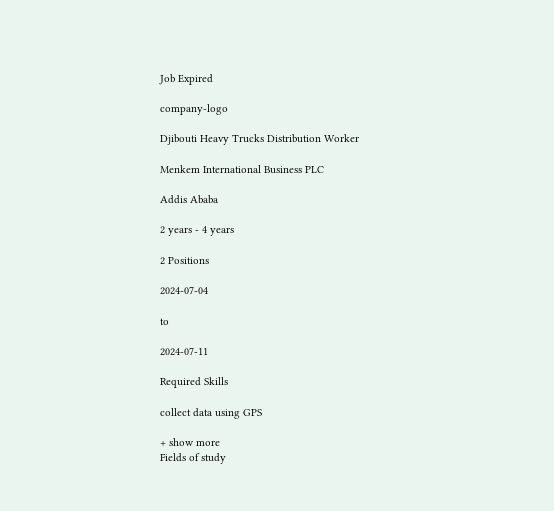Job Expired

company-logo

Djibouti Heavy Trucks Distribution Worker

Menkem International Business PLC

Addis Ababa

2 years - 4 years

2 Positions

2024-07-04

to

2024-07-11

Required Skills

collect data using GPS

+ show more
Fields of study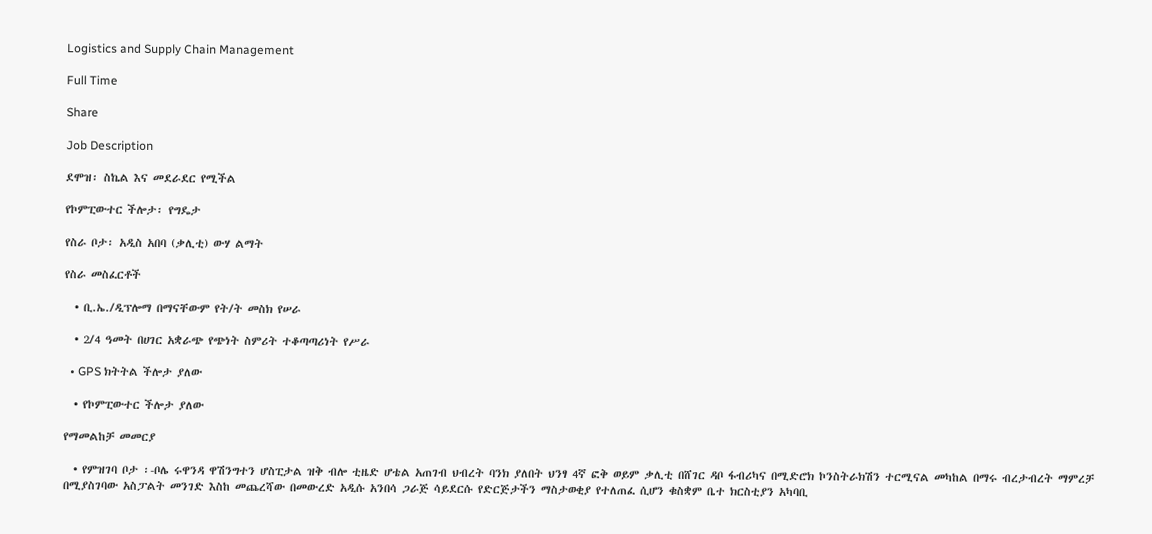Logistics and Supply Chain Management

Full Time

Share

Job Description

ደሞዝ፡ ስኬል እና መደራደር የሚችል

የኮምፒውተር ችሎታ፡ የግዴታ

የስራ ቦታ፡ አዲስ አበባ (ቃሊቲ) ውሃ ልማት

የስራ መስፈርቶች

  • ቢ.ኤ./ዲፕሎማ በማናቸውም የት/ት መስክ የሠራ

  • 2/4 ዓመት በሀገር አቋራጭ የጭነት ስምሪት ተቆጣጣሪነት የሥራ

  • GPS ክትትል ችሎታ ያለው

  • የኮምፒውተር ችሎታ ያለው

የማመልከቻ መመርያ

  • የምዝገባ ቦታ ፡-ቦሌ ሩዋንዳ ዋሽንግተን ሆስፒታል ዝቅ ብሎ ቲዜድ ሆቴል አጠገብ ህብረት ባንክ ያለበት ህንፃ 4ኛ ፎቅ ወይም ቃሊቲ በሸገር ዳቦ ፋብሪካና በሚድሮክ ኮንስትራክሽን ተርሚናል መካከል በማሩ ብረታብረት ማምረቻ በሚያስገባው አስፓልት መንገድ እስከ መጨረሻው በመውረድ አዲሱ አንበሳ ጋራጅ ሳይደርሱ የድርጅታችን ማስታወቂያ የተለጠፈ ሲሆን ቁስቋም ቤተ ክርስቲያን አካባቢ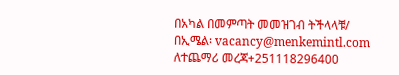በአካል በመምጣት መመዝገብ ትችላላቹ/ በኢሜል፡ vacancy@menkemintl.com ለተጨማሪ መረጃ+251118296400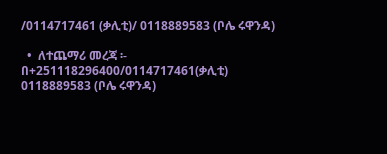/0114717461 (ቃሊቲ)/ 0118889583 (ቦሌ ሩዋንዳ)

  •  ለተጨማሪ መረጃ ፡- በ+251118296400/0114717461(ቃሊቲ) 0118889583 (ቦሌ ሩዋንዳ)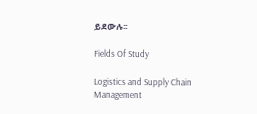ይደውሉ፡፡

Fields Of Study

Logistics and Supply Chain Management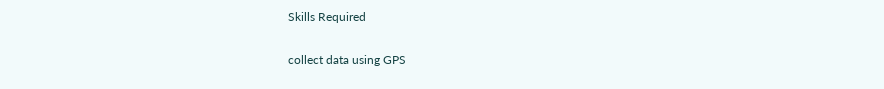Skills Required

collect data using GPS